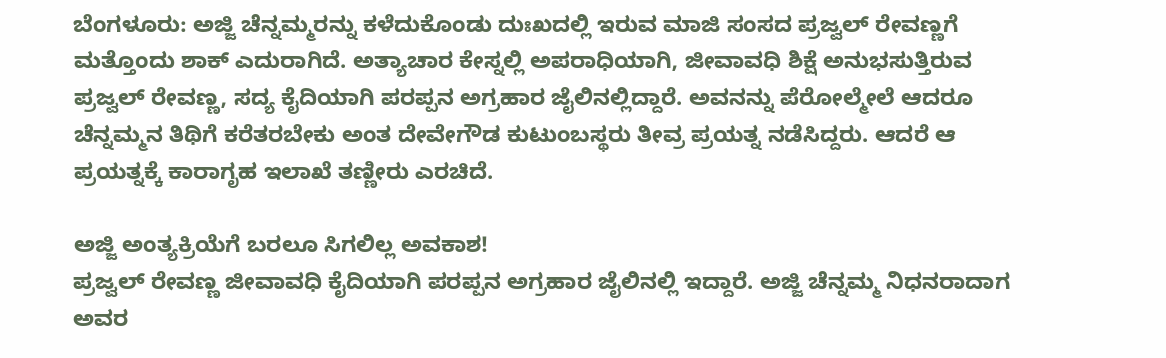ಬೆಂಗಳೂರು: ಅಜ್ಜಿ ಚೆನ್ನಮ್ಮರನ್ನು ಕಳೆದುಕೊಂಡು ದುಃಖದಲ್ಲಿ ಇರುವ ಮಾಜಿ ಸಂಸದ ಪ್ರಜ್ವಲ್ ರೇವಣ್ಣಗೆ ಮತ್ತೊಂದು ಶಾಕ್ ಎದುರಾಗಿದೆ. ಅತ್ಯಾಚಾರ ಕೇಸ್ನಲ್ಲಿ ಅಪರಾಧಿಯಾಗಿ, ಜೀವಾವಧಿ ಶಿಕ್ಷೆ ಅನುಭಸುತ್ತಿರುವ ಪ್ರಜ್ವಲ್ ರೇವಣ್ಣ, ಸದ್ಯ ಕೈದಿಯಾಗಿ ಪರಪ್ಪನ ಅಗ್ರಹಾರ ಜೈಲಿನಲ್ಲಿದ್ದಾರೆ. ಅವನನ್ನು ಪೆರೋಲ್ಮೇಲೆ ಆದರೂ ಚೆನ್ನಮ್ಮನ ತಿಥಿಗೆ ಕರೆತರಬೇಕು ಅಂತ ದೇವೇಗೌಡ ಕುಟುಂಬಸ್ಥರು ತೀವ್ರ ಪ್ರಯತ್ನ ನಡೆಸಿದ್ದರು. ಆದರೆ ಆ ಪ್ರಯತ್ನಕ್ಕೆ ಕಾರಾಗೃಹ ಇಲಾಖೆ ತಣ್ಣೀರು ಎರಚಿದೆ.

ಅಜ್ಜಿ ಅಂತ್ಯಕ್ರಿಯೆಗೆ ಬರಲೂ ಸಿಗಲಿಲ್ಲ ಅವಕಾಶ!
ಪ್ರಜ್ವಲ್ ರೇವಣ್ಣ ಜೀವಾವಧಿ ಕೈದಿಯಾಗಿ ಪರಪ್ಪನ ಅಗ್ರಹಾರ ಜೈಲಿನಲ್ಲಿ ಇದ್ದಾರೆ. ಅಜ್ಜಿ ಚೆನ್ನಮ್ಮ ನಿಧನರಾದಾಗ ಅವರ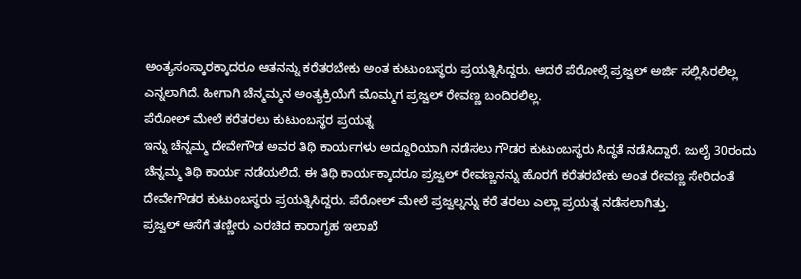ಅಂತ್ಯಸಂಸ್ಕಾರಕ್ಕಾದರೂ ಆತನನ್ನು ಕರೆತರಬೇಕು ಅಂತ ಕುಟುಂಬಸ್ಥರು ಪ್ರಯತ್ನಿಸಿದ್ದರು. ಆದರೆ ಪೆರೋಲ್ಗೆ ಪ್ರಜ್ವಲ್ ಅರ್ಜಿ ಸಲ್ಲಿಸಿರಲಿಲ್ಲ ಎನ್ನಲಾಗಿದೆ. ಹೀಗಾಗಿ ಚೆನ್ಮಮ್ಮನ ಅಂತ್ಯಕ್ರಿಯೆಗೆ ಮೊಮ್ಮಗ ಪ್ರಜ್ವಲ್ ರೇವಣ್ಣ ಬಂದಿರಲಿಲ್ಲ.
ಪೆರೋಲ್ ಮೇಲೆ ಕರೆತರಲು ಕುಟುಂಬಸ್ಥರ ಪ್ರಯತ್ನ
ಇನ್ನು ಚೆನ್ನಮ್ಮ ದೇವೇಗೌಡ ಅವರ ತಿಥಿ ಕಾರ್ಯಗಳು ಅದ್ದೂರಿಯಾಗಿ ನಡೆಸಲು ಗೌಡರ ಕುಟುಂಬಸ್ಥರು ಸಿದ್ಧತೆ ನಡೆಸಿದ್ದಾರೆ. ಜುಲೈ 30ರಂದು ಚೆನ್ನಮ್ಮ ತಿಥಿ ಕಾರ್ಯ ನಡೆಯಲಿದೆ. ಈ ತಿಥಿ ಕಾರ್ಯಕ್ಕಾದರೂ ಪ್ರಜ್ವಲ್ ರೇವಣ್ಣನನ್ನು ಹೊರಗೆ ಕರೆತರಬೇಕು ಅಂತ ರೇವಣ್ಣ ಸೇರಿದಂತೆ ದೇವೇಗೌಡರ ಕುಟುಂಬಸ್ಥರು ಪ್ರಯತ್ನಿಸಿದ್ದರು. ಪೆರೋಲ್ ಮೇಲೆ ಪ್ರಜ್ವಲ್ನನ್ನು ಕರೆ ತರಲು ಎಲ್ಲಾ ಪ್ರಯತ್ನ ನಡೆಸಲಾಗಿತ್ತು.
ಪ್ರಜ್ವಲ್ ಆಸೆಗೆ ತಣ್ಣೀರು ಎರಚಿದ ಕಾರಾಗೃಹ ಇಲಾಖೆ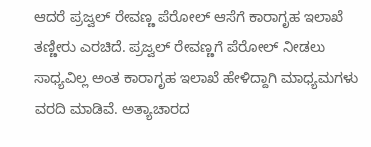ಆದರೆ ಪ್ರಜ್ವಲ್ ರೇವಣ್ಣ ಪೆರೋಲ್ ಆಸೆಗೆ ಕಾರಾಗೃಹ ಇಲಾಖೆ ತಣ್ಣೀರು ಎರಚಿದೆ. ಪ್ರಜ್ವಲ್ ರೇವಣ್ಣಗೆ ಪೆರೋಲ್ ನೀಡಲು ಸಾಧ್ಯವಿಲ್ಲ ಅಂತ ಕಾರಾಗೃಹ ಇಲಾಖೆ ಹೇಳಿದ್ದಾಗಿ ಮಾಧ್ಯಮಗಳು ವರದಿ ಮಾಡಿವೆ. ಅತ್ಯಾಚಾರದ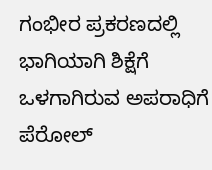ಗಂಭೀರ ಪ್ರಕರಣದಲ್ಲಿ ಭಾಗಿಯಾಗಿ ಶಿಕ್ಷೆಗೆ ಒಳಗಾಗಿರುವ ಅಪರಾಧಿಗೆ ಪೆರೋಲ್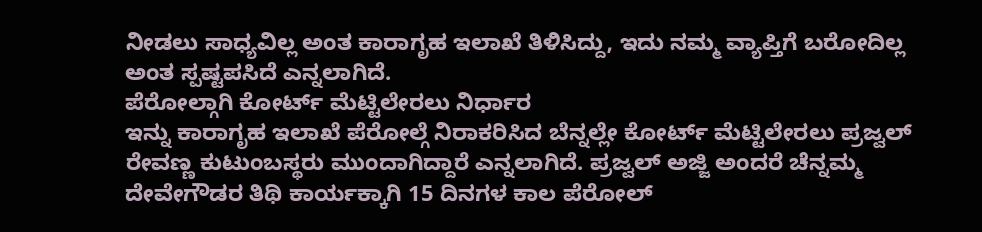ನೀಡಲು ಸಾಧ್ಯವಿಲ್ಲ ಅಂತ ಕಾರಾಗೃಹ ಇಲಾಖೆ ತಿಳಿಸಿದ್ದು, ಇದು ನಮ್ಮ ವ್ಯಾಪ್ತಿಗೆ ಬರೋದಿಲ್ಲ ಅಂತ ಸ್ಪಷ್ಟಪಸಿದೆ ಎನ್ನಲಾಗಿದೆ.
ಪೆರೋಲ್ಗಾಗಿ ಕೋರ್ಟ್ ಮೆಟ್ಟಿಲೇರಲು ನಿರ್ಧಾರ
ಇನ್ನು ಕಾರಾಗೃಹ ಇಲಾಖೆ ಪೆರೋಲ್ಗೆ ನಿರಾಕರಿಸಿದ ಬೆನ್ನಲ್ಲೇ ಕೋರ್ಟ್ ಮೆಟ್ಟಿಲೇರಲು ಪ್ರಜ್ವಲ್ ರೇವಣ್ಣ ಕುಟುಂಬಸ್ಥರು ಮುಂದಾಗಿದ್ದಾರೆ ಎನ್ನಲಾಗಿದೆ. ಪ್ರಜ್ವಲ್ ಅಜ್ಜಿ ಅಂದರೆ ಚೆನ್ನಮ್ಮ ದೇವೇಗೌಡರ ತಿಥಿ ಕಾರ್ಯಕ್ಕಾಗಿ 15 ದಿನಗಳ ಕಾಲ ಪೆರೋಲ್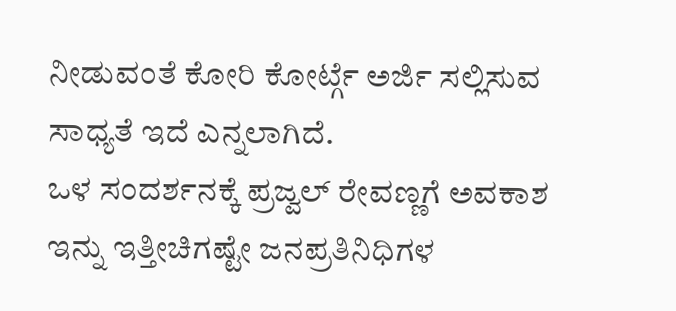ನೀಡುವಂತೆ ಕೋರಿ ಕೋರ್ಟ್ಗೆ ಅರ್ಜಿ ಸಲ್ಲಿಸುವ ಸಾಧ್ಯತೆ ಇದೆ ಎನ್ನಲಾಗಿದೆ.
ಒಳ ಸಂದರ್ಶನಕ್ಕೆ ಪ್ರಜ್ವಲ್ ರೇವಣ್ಣಗೆ ಅವಕಾಶ
ಇನ್ನು ಇತ್ತೀಚಿಗಷ್ಟೇ ಜನಪ್ರತಿನಿಧಿಗಳ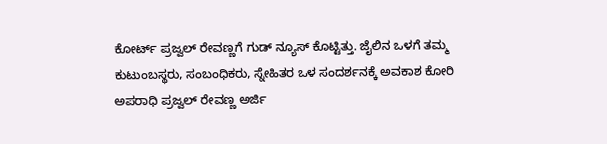ಕೋರ್ಟ್ ಪ್ರಜ್ವಲ್ ರೇವಣ್ಣಗೆ ಗುಡ್ ನ್ಯೂಸ್ ಕೊಟ್ಟಿತ್ತು. ಜೈಲಿನ ಒಳಗೆ ತಮ್ಮ ಕುಟುಂಬಸ್ಥರು, ಸಂಬಂಧಿಕರು, ಸ್ನೇಹಿತರ ಒಳ ಸಂದರ್ಶನಕ್ಕೆ ಅವಕಾಶ ಕೋರಿ ಅಪರಾಧಿ ಪ್ರಜ್ವಲ್ ರೇವಣ್ಣ ಅರ್ಜಿ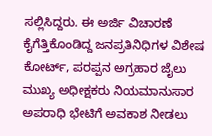ಸಲ್ಲಿಸಿದ್ದರು. ಈ ಅರ್ಜಿ ವಿಚಾರಣೆ ಕೈಗೆತ್ತಿಕೊಂಡಿದ್ದ ಜನಪ್ರತಿನಿಧಿಗಳ ವಿಶೇಷ ಕೋರ್ಟ್, ಪರಪ್ಪನ ಅಗ್ರಹಾರ ಜೈಲು ಮುಖ್ಯ ಅಧೀಕ್ಷಕರು ನಿಯಮಾನುಸಾರ ಅಪರಾಧಿ ಭೇಟಿಗೆ ಅವಕಾಶ ನೀಡಲು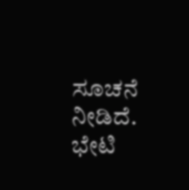ಸೂಚನೆ ನೀಡಿದೆ. ಭೇಟಿ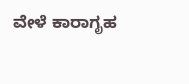ವೇಳೆ ಕಾರಾಗೃಹ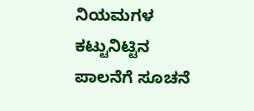ನಿಯಮಗಳ ಕಟ್ಟುನಿಟ್ಟಿನ ಪಾಲನೆಗೆ ಸೂಚನೆ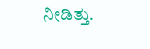ನೀಡಿತ್ತು.